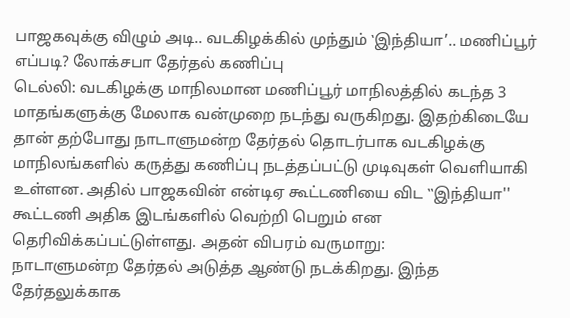பாஜகவுக்கு விழும் அடி.. வடகிழக்கில் முந்தும் ‛இந்தியா’.. மணிப்பூர் எப்படி? லோக்சபா தேர்தல் கணிப்பு
டெல்லி: வடகிழக்கு மாநிலமான மணிப்பூர் மாநிலத்தில் கடந்த 3 மாதங்களுக்கு மேலாக வன்முறை நடந்து வருகிறது. இதற்கிடையே தான் தற்போது நாடாளுமன்ற தேர்தல் தொடர்பாக வடகிழக்கு மாநிலங்களில் கருத்து கணிப்பு நடத்தப்பட்டு முடிவுகள் வெளியாகி உள்ளன. அதில் பாஜகவின் என்டிஏ கூட்டணியை விட ‛‛இந்தியா'' கூட்டணி அதிக இடங்களில் வெற்றி பெறும் என தெரிவிக்கப்பட்டுள்ளது. அதன் விபரம் வருமாறு:
நாடாளுமன்ற தேர்தல் அடுத்த ஆண்டு நடக்கிறது. இந்த தேர்தலுக்காக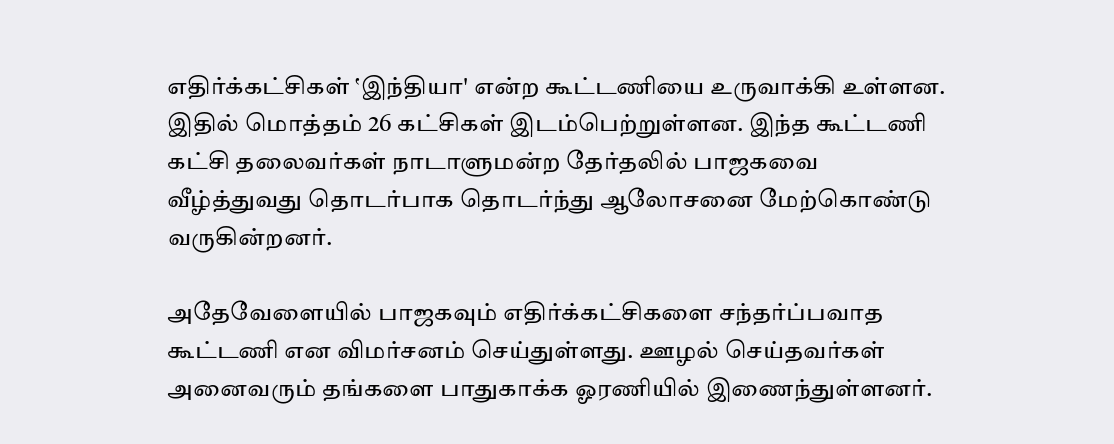எதிர்க்கட்சிகள் ‛இந்தியா' என்ற கூட்டணியை உருவாக்கி உள்ளன. இதில் மொத்தம் 26 கட்சிகள் இடம்பெற்றுள்ளன. இந்த கூட்டணி கட்சி தலைவர்கள் நாடாளுமன்ற தேர்தலில் பாஜகவை வீழ்த்துவது தொடர்பாக தொடர்ந்து ஆலோசனை மேற்கொண்டு வருகின்றனர்.

அதேவேளையில் பாஜகவும் எதிர்க்கட்சிகளை சந்தர்ப்பவாத கூட்டணி என விமர்சனம் செய்துள்ளது. ஊழல் செய்தவர்கள் அனைவரும் தங்களை பாதுகாக்க ஓரணியில் இணைந்துள்ளனர்.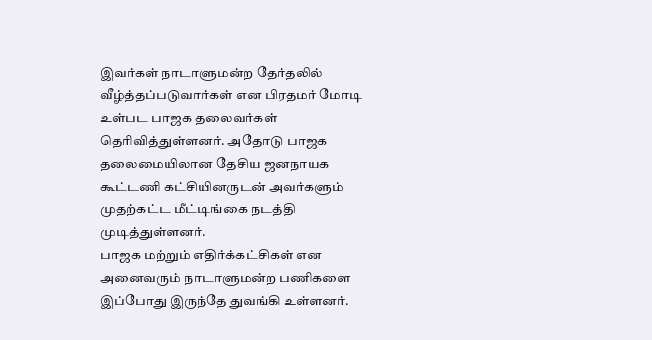இவர்கள் நாடாளுமன்ற தேர்தலில் வீழ்த்தப்படுவார்கள் என பிரதமர் மோடி உள்பட பாஜக தலைவர்கள் தெரிவித்துள்ளனர். அதோடு பாஜக தலைமையிலான தேசிய ஜனநாயக கூட்டணி கட்சியினருடன் அவர்களும் முதற்கட்ட மீட்டிங்கை நடத்தி முடித்துள்ளனர்.
பாஜக மற்றும் எதிர்க்கட்சிகள் என அனைவரும் நாடாளுமன்ற பணிகளை இப்போது இருந்தே துவங்கி உள்ளனர்.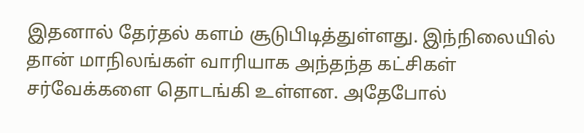இதனால் தேர்தல் களம் சூடுபிடித்துள்ளது. இந்நிலையில் தான் மாநிலங்கள் வாரியாக அந்தந்த கட்சிகள் சர்வேக்களை தொடங்கி உள்ளன. அதேபோல்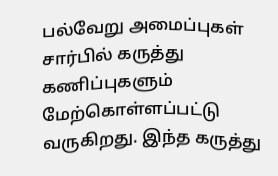பல்வேறு அமைப்புகள் சார்பில் கருத்து கணிப்புகளும் மேற்கொள்ளப்பட்டு வருகிறது. இந்த கருத்து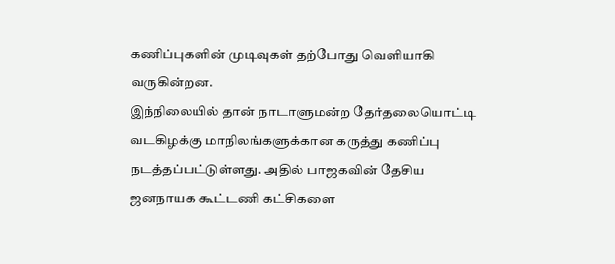கணிப்புகளின் முடிவுகள் தற்போது வெளியாகி வருகின்றன.
இந்நிலையில் தான் நாடாளுமன்ற தேர்தலையொட்டி வடகிழக்கு மாநிலங்களுக்கான கருத்து கணிப்பு நடத்தப்பட்டுள்ளது. அதில் பாஜகவின் தேசிய ஜனநாயக கூட்டணி கட்சிகளை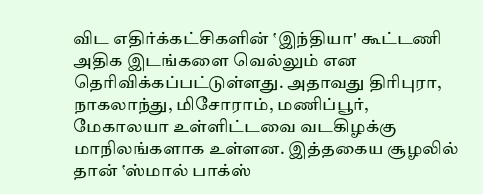விட எதிர்க்கட்சிகளின் ‛இந்தியா' கூட்டணி அதிக இடங்களை வெல்லும் என தெரிவிக்கப்பட்டுள்ளது. அதாவது திரிபுரா, நாகலாந்து, மிசோராம், மணிப்பூர், மேகாலயா உள்ளிட்டவை வடகிழக்கு மாநிலங்களாக உள்ளன. இத்தகைய சூழலில் தான் ‛ஸ்மால் பாக்ஸ்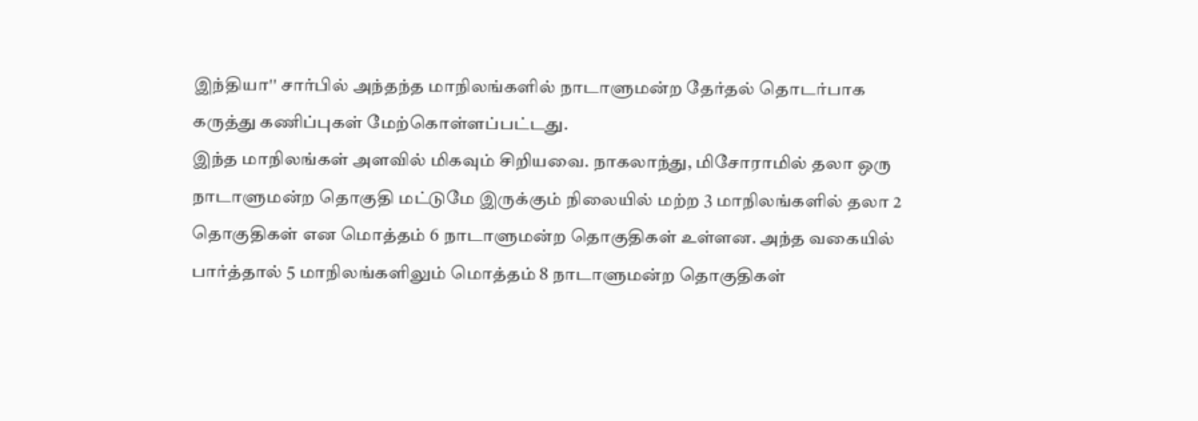இந்தியா'' சார்பில் அந்தந்த மாநிலங்களில் நாடாளுமன்ற தேர்தல் தொடர்பாக கருத்து கணிப்புகள் மேற்கொள்ளப்பட்டது.
இந்த மாநிலங்கள் அளவில் மிகவும் சிறியவை. நாகலாந்து, மிசோராமில் தலா ஒரு நாடாளுமன்ற தொகுதி மட்டுமே இருக்கும் நிலையில் மற்ற 3 மாநிலங்களில் தலா 2 தொகுதிகள் என மொத்தம் 6 நாடாளுமன்ற தொகுதிகள் உள்ளன. அந்த வகையில் பார்த்தால் 5 மாநிலங்களிலும் மொத்தம் 8 நாடாளுமன்ற தொகுதிகள்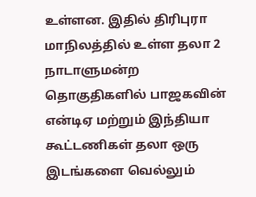உள்ளன. இதில் திரிபுரா மாநிலத்தில் உள்ள தலா 2 நாடாளுமன்ற தொகுதிகளில் பாஜகவின் என்டிஏ மற்றும் இந்தியா கூட்டணிகள் தலா ஒரு இடங்களை வெல்லும்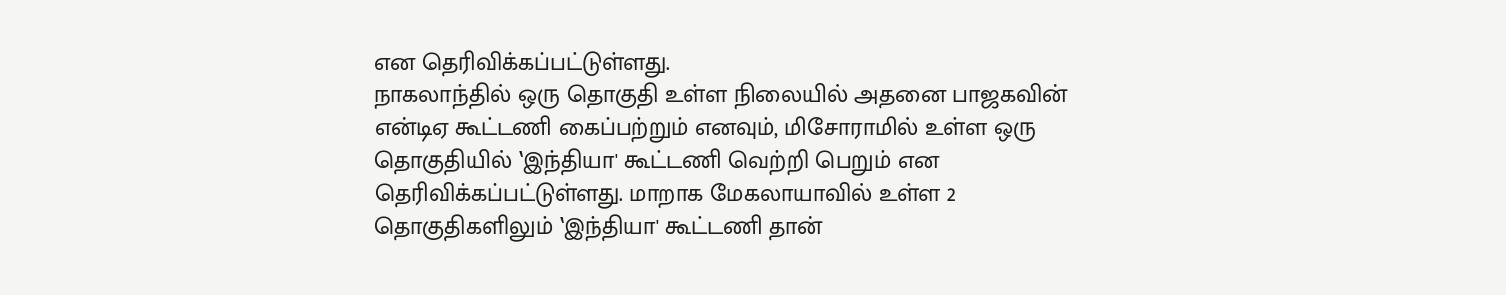என தெரிவிக்கப்பட்டுள்ளது.
நாகலாந்தில் ஒரு தொகுதி உள்ள நிலையில் அதனை பாஜகவின் என்டிஏ கூட்டணி கைப்பற்றும் எனவும், மிசோராமில் உள்ள ஒரு தொகுதியில் ‛இந்தியா' கூட்டணி வெற்றி பெறும் என தெரிவிக்கப்பட்டுள்ளது. மாறாக மேகலாயாவில் உள்ள 2 தொகுதிகளிலும் ‛இந்தியா' கூட்டணி தான்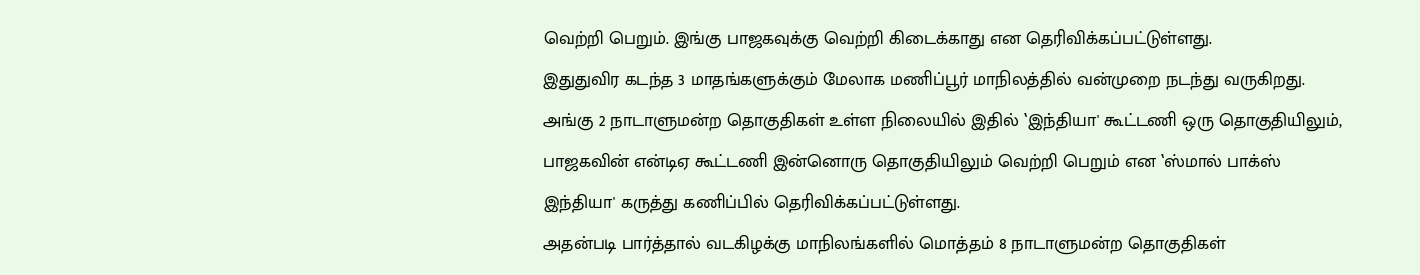வெற்றி பெறும். இங்கு பாஜகவுக்கு வெற்றி கிடைக்காது என தெரிவிக்கப்பட்டுள்ளது.
இதுதுவிர கடந்த 3 மாதங்களுக்கும் மேலாக மணிப்பூர் மாநிலத்தில் வன்முறை நடந்து வருகிறது. அங்கு 2 நாடாளுமன்ற தொகுதிகள் உள்ள நிலையில் இதில் ‛இந்தியா' கூட்டணி ஒரு தொகுதியிலும், பாஜகவின் என்டிஏ கூட்டணி இன்னொரு தொகுதியிலும் வெற்றி பெறும் என ‛ஸ்மால் பாக்ஸ் இந்தியா' கருத்து கணிப்பில் தெரிவிக்கப்பட்டுள்ளது.
அதன்படி பார்த்தால் வடகிழக்கு மாநிலங்களில் மொத்தம் 8 நாடாளுமன்ற தொகுதிகள்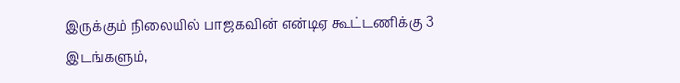இருக்கும் நிலையில் பாஜகவின் என்டிஏ கூட்டணிக்கு 3 இடங்களும்,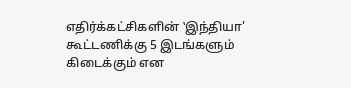எதிர்க்கட்சிகளின் ‛இந்தியா' கூட்டணிக்கு 5 இடங்களும் கிடைக்கும் என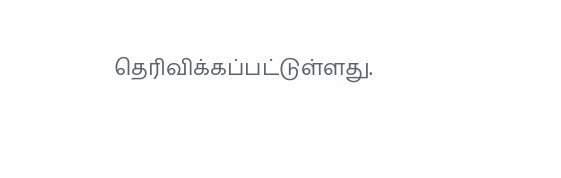தெரிவிக்கப்பட்டுள்ளது.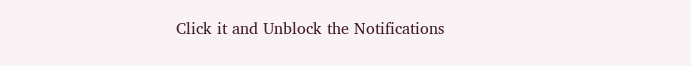Click it and Unblock the Notifications